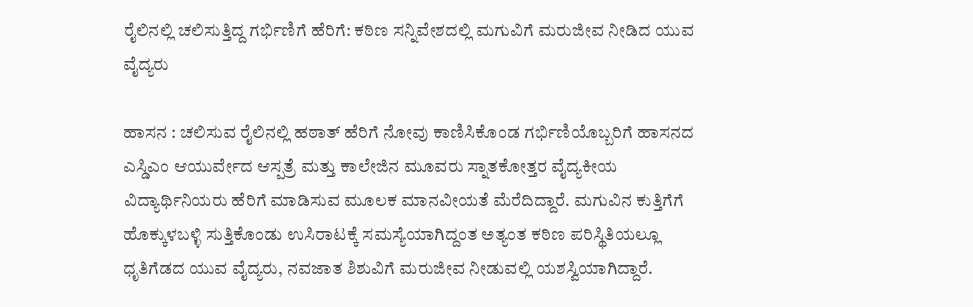ರೈಲಿನಲ್ಲಿ ಚಲಿಸುತ್ತಿದ್ದ ಗರ್ಭಿಣಿಗೆ ಹೆರಿಗೆ: ಕಠಿಣ ಸನ್ನಿವೇಶದಲ್ಲಿ ಮಗುವಿಗೆ ಮರುಜೀವ ನೀಡಿದ ಯುವ ವೈದ್ಯರು

ಹಾಸನ : ಚಲಿಸುವ ರೈಲಿನಲ್ಲಿ ಹಠಾತ್ ಹೆರಿಗೆ ನೋವು ಕಾಣಿಸಿಕೊಂಡ ಗರ್ಭಿಣಿಯೊಬ್ಬರಿಗೆ ಹಾಸನದ ಎಸ್ಡಿಎಂ ಆಯುರ್ವೇದ ಆಸ್ಪತ್ರೆ ಮತ್ತು ಕಾಲೇಜಿನ ಮೂವರು ಸ್ನಾತಕೋತ್ತರ ವೈದ್ಯಕೀಯ ವಿದ್ಯಾರ್ಥಿನಿಯರು ಹೆರಿಗೆ ಮಾಡಿಸುವ ಮೂಲಕ ಮಾನವೀಯತೆ ಮೆರೆದಿದ್ದಾರೆ. ಮಗುವಿನ ಕುತ್ತಿಗೆಗೆ ಹೊಕ್ಕುಳಬಳ್ಳಿ ಸುತ್ತಿಕೊಂಡು ಉಸಿರಾಟಕ್ಕೆ ಸಮಸ್ಯೆಯಾಗಿದ್ದಂತ ಅತ್ಯಂತ ಕಠಿಣ ಪರಿಸ್ಥಿತಿಯಲ್ಲೂ ಧೃತಿಗೆಡದ ಯುವ ವೈದ್ಯರು, ನವಜಾತ ಶಿಶುವಿಗೆ ಮರುಜೀವ ನೀಡುವಲ್ಲಿ ಯಶಸ್ವಿಯಾಗಿದ್ದಾರೆ.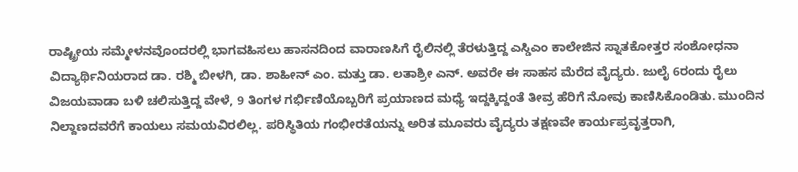ರಾಷ್ಟ್ರೀಯ ಸಮ್ಮೇಳನವೊಂದರಲ್ಲಿ ಭಾಗವಹಿಸಲು ಹಾಸನದಿಂದ ವಾರಾಣಸಿಗೆ ರೈಲಿನಲ್ಲಿ ತೆರಳುತ್ತಿದ್ದ ಎಸ್ಡಿಎಂ ಕಾಲೇಜಿನ ಸ್ನಾತಕೋತ್ತರ ಸಂಶೋಧನಾ ವಿದ್ಯಾರ್ಥಿನಿಯರಾದ ಡಾ. ರಶ್ಮಿ ಬೀಳಗಿ, ಡಾ. ಶಾಹೀನ್ ಎಂ. ಮತ್ತು ಡಾ. ಲತಾಶ್ರೀ ಎನ್. ಅವರೇ ಈ ಸಾಹಸ ಮೆರೆದ ವೈದ್ಯರು. ಜುಲೈ 6ರಂದು ರೈಲು ವಿಜಯವಾಡಾ ಬಳಿ ಚಲಿಸುತ್ತಿದ್ದ ವೇಳೆ, 9 ತಿಂಗಳ ಗರ್ಭಿಣಿಯೊಬ್ಬರಿಗೆ ಪ್ರಯಾಣದ ಮಧ್ಯೆ ಇದ್ದಕ್ಕಿದ್ದಂತೆ ತೀವ್ರ ಹೆರಿಗೆ ನೋವು ಕಾಣಿಸಿಕೊಂಡಿತು. ಮುಂದಿನ ನಿಲ್ದಾಣದವರೆಗೆ ಕಾಯಲು ಸಮಯವಿರಲಿಲ್ಲ. ಪರಿಸ್ಥಿತಿಯ ಗಂಭೀರತೆಯನ್ನು ಅರಿತ ಮೂವರು ವೈದ್ಯರು ತಕ್ಷಣವೇ ಕಾರ್ಯಪ್ರವೃತ್ತರಾಗಿ,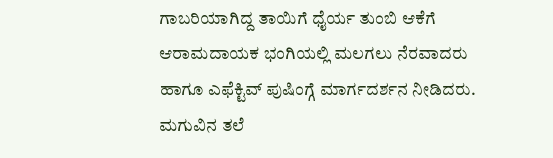ಗಾಬರಿಯಾಗಿದ್ದ ತಾಯಿಗೆ ಧೈರ್ಯ ತುಂಬಿ ಆಕೆಗೆ ಆರಾಮದಾಯಕ ಭಂಗಿಯಲ್ಲಿ ಮಲಗಲು ನೆರವಾದರು ಹಾಗೂ ಎಫೆಕ್ಟಿವ್ ಪುಷಿಂಗ್ಗೆ ಮಾರ್ಗದರ್ಶನ ನೀಡಿದರು.
ಮಗುವಿನ ತಲೆ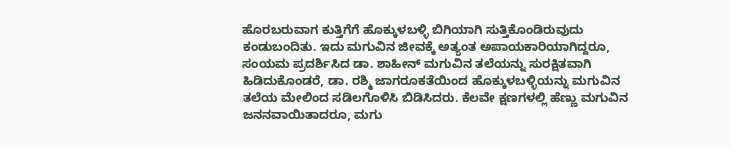ಹೊರಬರುವಾಗ ಕುತ್ತಿಗೆಗೆ ಹೊಕ್ಕುಳಬಳ್ಳಿ ಬಿಗಿಯಾಗಿ ಸುತ್ತಿಕೊಂಡಿರುವುದು ಕಂಡುಬಂದಿತು. ಇದು ಮಗುವಿನ ಜೀವಕ್ಕೆ ಅತ್ಯಂತ ಅಪಾಯಕಾರಿಯಾಗಿದ್ದರೂ, ಸಂಯಮ ಪ್ರದರ್ಶಿಸಿದ ಡಾ. ಶಾಹೀನ್ ಮಗುವಿನ ತಲೆಯನ್ನು ಸುರಕ್ಷಿತವಾಗಿ ಹಿಡಿದುಕೊಂಡರೆ, ಡಾ. ರಶ್ಮಿ ಜಾಗರೂಕತೆಯಿಂದ ಹೊಕ್ಕುಳಬಳ್ಳಿಯನ್ನು ಮಗುವಿನ ತಲೆಯ ಮೇಲಿಂದ ಸಡಿಲಗೊಳಿಸಿ ಬಿಡಿಸಿದರು. ಕೆಲವೇ ಕ್ಷಣಗಳಲ್ಲಿ ಹೆಣ್ಣು ಮಗುವಿನ ಜನನವಾಯಿತಾದರೂ, ಮಗು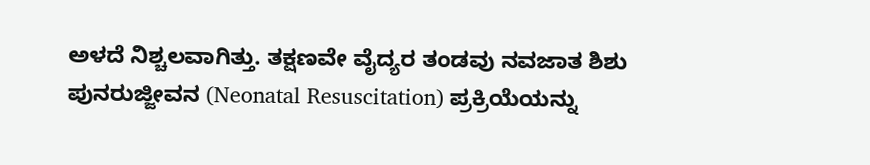ಅಳದೆ ನಿಶ್ಚಲವಾಗಿತ್ತು. ತಕ್ಷಣವೇ ವೈದ್ಯರ ತಂಡವು ನವಜಾತ ಶಿಶು ಪುನರುಜ್ಜೀವನ (Neonatal Resuscitation) ಪ್ರಕ್ರಿಯೆಯನ್ನು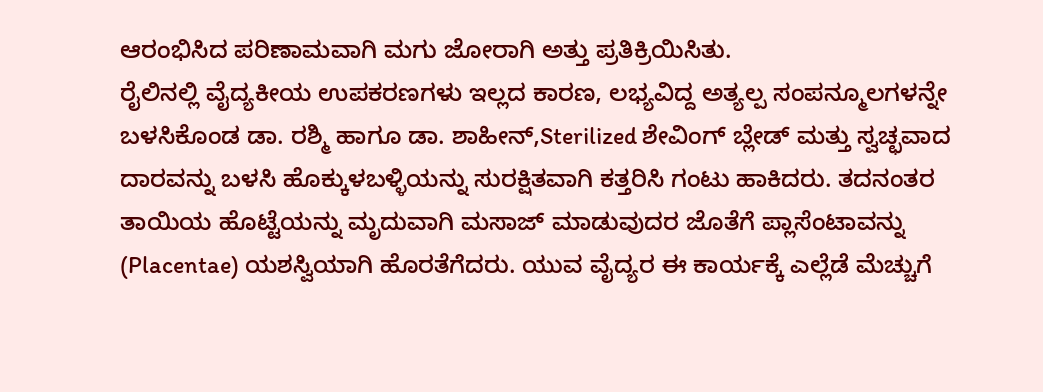ಆರಂಭಿಸಿದ ಪರಿಣಾಮವಾಗಿ ಮಗು ಜೋರಾಗಿ ಅತ್ತು ಪ್ರತಿಕ್ರಿಯಿಸಿತು.
ರೈಲಿನಲ್ಲಿ ವೈದ್ಯಕೀಯ ಉಪಕರಣಗಳು ಇಲ್ಲದ ಕಾರಣ, ಲಭ್ಯವಿದ್ದ ಅತ್ಯಲ್ಪ ಸಂಪನ್ಮೂಲಗಳನ್ನೇ ಬಳಸಿಕೊಂಡ ಡಾ. ರಶ್ಮಿ ಹಾಗೂ ಡಾ. ಶಾಹೀನ್,Sterilized ಶೇವಿಂಗ್ ಬ್ಲೇಡ್ ಮತ್ತು ಸ್ವಚ್ಛವಾದ ದಾರವನ್ನು ಬಳಸಿ ಹೊಕ್ಕುಳಬಳ್ಳಿಯನ್ನು ಸುರಕ್ಷಿತವಾಗಿ ಕತ್ತರಿಸಿ ಗಂಟು ಹಾಕಿದರು. ತದನಂತರ ತಾಯಿಯ ಹೊಟ್ಟೆಯನ್ನು ಮೃದುವಾಗಿ ಮಸಾಜ್ ಮಾಡುವುದರ ಜೊತೆಗೆ ಪ್ಲಾಸೆಂಟಾವನ್ನು (Placentae) ಯಶಸ್ವಿಯಾಗಿ ಹೊರತೆಗೆದರು. ಯುವ ವೈದ್ಯರ ಈ ಕಾರ್ಯಕ್ಕೆ ಎಲ್ಲೆಡೆ ಮೆಚ್ಚುಗೆ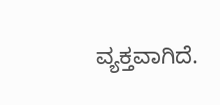ವ್ಯಕ್ತವಾಗಿದೆ.